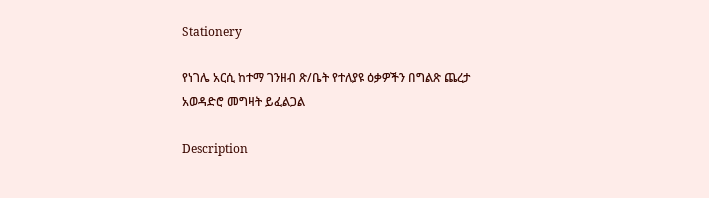Stationery

የነገሌ አርሲ ከተማ ገንዘብ ጽ/ቤት የተለያዩ ዕቃዎችን በግልጽ ጨረታ አወዳድሮ መግዛት ይፈልጋል

Description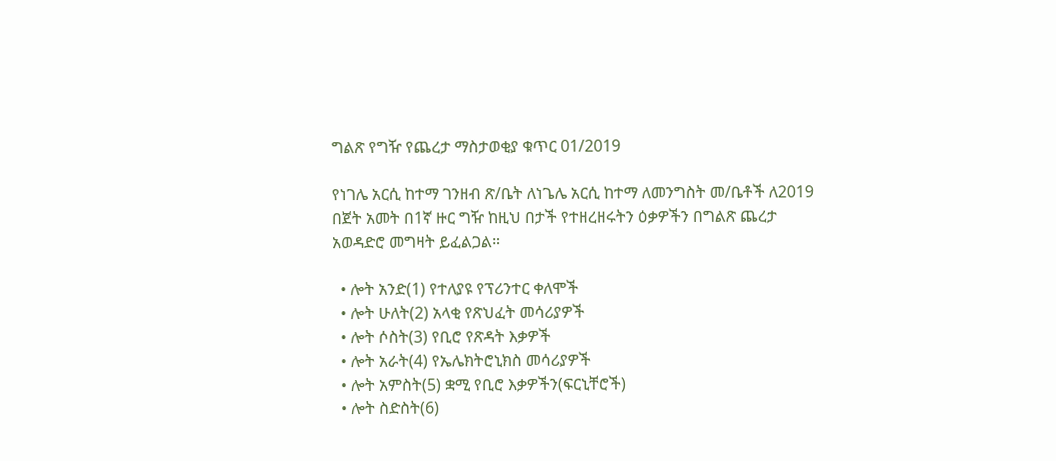ግልጽ የግዥ የጨረታ ማስታወቂያ ቁጥር 01/2019

የነገሌ አርሲ ከተማ ገንዘብ ጽ/ቤት ለነጌሌ አርሲ ከተማ ለመንግስት መ/ቤቶች ለ2019 በጀት አመት በ1ኛ ዙር ግዥ ከዚህ በታች የተዘረዘሩትን ዕቃዎችን በግልጽ ጨረታ አወዳድሮ መግዛት ይፈልጋል።

  • ሎት አንድ(1) የተለያዩ የፕሪንተር ቀለሞች
  • ሎት ሁለት(2) አላቂ የጽህፈት መሳሪያዎች
  • ሎት ሶስት(3) የቢሮ የጽዳት እቃዎች
  • ሎት አራት(4) የኤሌክትሮኒክስ መሳሪያዎች
  • ሎት አምስት(5) ቋሚ የቢሮ እቃዎችን(ፍርኒቸሮች)
  • ሎት ስድስት(6)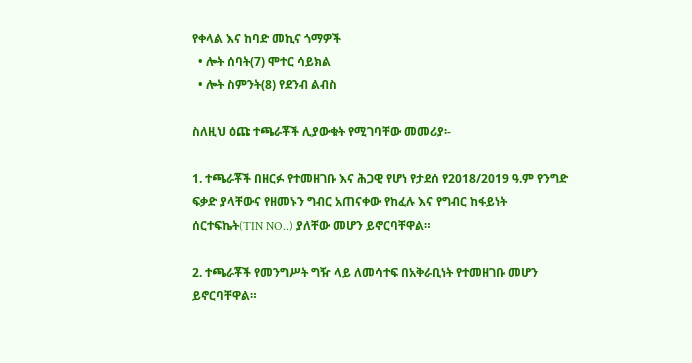የቀላል እና ከባድ መኪና ጎማዎች
  • ሎት ሰባት(7) ሞተር ሳይክል
  • ሎት ስምንት(8) የደንብ ልብስ

ስለዚህ ዕጩ ተጫራቾች ሊያውቁት የሚገባቸው መመሪያ፡-

1. ተጫራቾች በዘርፉ የተመዘገቡ እና ሕጋዊ የሆነ የታደሰ የ2018/2019 ዓ.ም የንግድ ፍቃድ ያላቸውና የዘመኑን ግብር አጠናቀው የከፈሉ እና የግብር ከፋይነት ሰርተፍኬት(TIN NO..) ያለቸው መሆን ይኖርባቸዋል።

2. ተጫራቾች የመንግሥት ግዥ ላይ ለመሳተፍ በአቅራቢነት የተመዘገቡ መሆን ይኖርባቸዋል።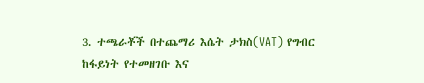3. ተጫራቾች በተጨማሪ እሴት ታክስ(VAT) የግብር ከፋይነት የተመዘገቡ እና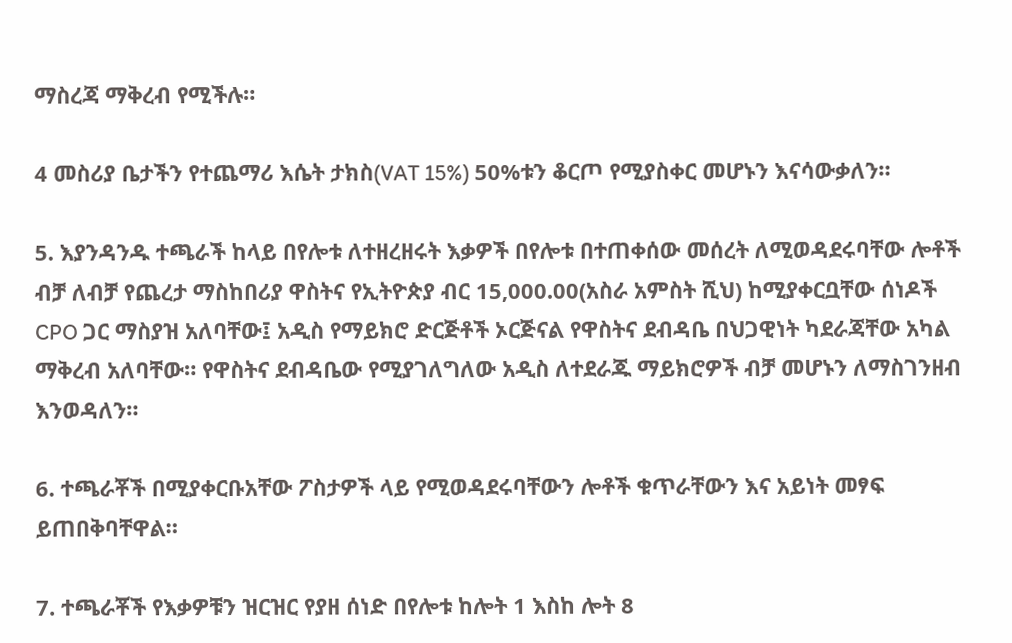ማስረጃ ማቅረብ የሚችሉ።

4 መስሪያ ቤታችን የተጨማሪ እሴት ታክስ(VAT 15%) 50%ቱን ቆርጦ የሚያስቀር መሆኑን እናሳውቃለን።

5. እያንዳንዱ ተጫራች ከላይ በየሎቱ ለተዘረዘሩት እቃዎች በየሎቱ በተጠቀሰው መሰረት ለሚወዳደሩባቸው ሎቶች ብቻ ለብቻ የጨረታ ማስከበሪያ ዋስትና የኢትዮጵያ ብር 15,000.00(አስራ አምስት ሺህ) ከሚያቀርቧቸው ሰነዶች CPO ጋር ማስያዝ አለባቸው፤ አዲስ የማይክሮ ድርጅቶች ኦርጅናል የዋስትና ደብዳቤ በህጋዊነት ካደራጃቸው አካል ማቅረብ አለባቸው። የዋስትና ደብዳቤው የሚያገለግለው አዲስ ለተደራጁ ማይክሮዎች ብቻ መሆኑን ለማስገንዘብ እንወዳለን።

6. ተጫራቾች በሚያቀርቡአቸው ፖስታዎች ላይ የሚወዳደሩባቸውን ሎቶች ቁጥራቸውን እና አይነት መፃፍ ይጠበቅባቸዋል።

7. ተጫራቾች የእቃዎቹን ዝርዝር የያዘ ሰነድ በየሎቱ ከሎት 1 እስከ ሎት 8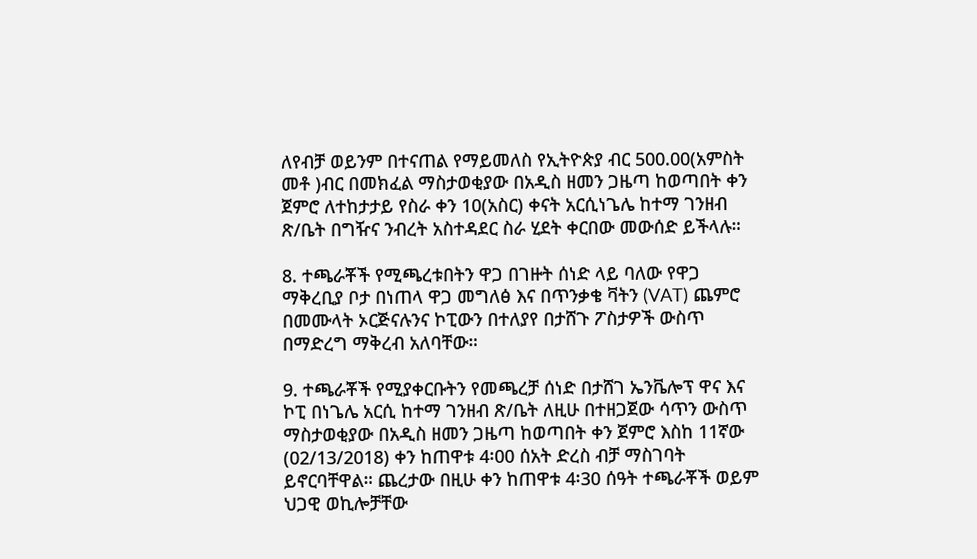ለየብቻ ወይንም በተናጠል የማይመለስ የኢትዮጵያ ብር 500.00(አምስት መቶ )ብር በመክፈል ማስታወቂያው በአዲስ ዘመን ጋዜጣ ከወጣበት ቀን ጀምሮ ለተከታታይ የስራ ቀን 10(አስር) ቀናት አርሲነጌሌ ከተማ ገንዘብ ጽ/ቤት በግዥና ንብረት አስተዳደር ስራ ሂደት ቀርበው መውሰድ ይችላሉ።

8. ተጫራቾች የሚጫረቱበትን ዋጋ በገዙት ሰነድ ላይ ባለው የዋጋ ማቅረቢያ ቦታ በነጠላ ዋጋ መግለፅ እና በጥንቃቄ ቫትን (VAT) ጨምሮ በመሙላት ኦርጅናሉንና ኮፒውን በተለያየ በታሸጉ ፖስታዎች ውስጥ በማድረግ ማቅረብ አለባቸው።

9. ተጫራቾች የሚያቀርቡትን የመጫረቻ ሰነድ በታሸገ ኤንቬሎፕ ዋና እና ኮፒ በነጌሌ አርሲ ከተማ ገንዘብ ጽ/ቤት ለዚሁ በተዘጋጀው ሳጥን ውስጥ ማስታወቂያው በአዲስ ዘመን ጋዜጣ ከወጣበት ቀን ጀምሮ እስከ 11ኛው (02/13/2018) ቀን ከጠዋቱ 4፡00 ሰአት ድረስ ብቻ ማስገባት ይኖርባቸዋል። ጨረታው በዚሁ ቀን ከጠዋቱ 4፡30 ሰዓት ተጫራቾች ወይም ህጋዊ ወኪሎቻቸው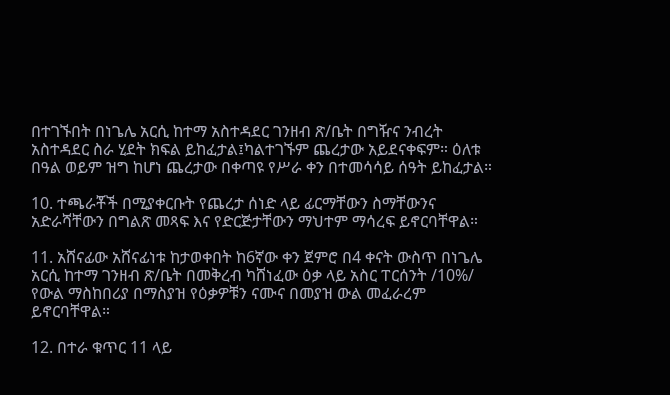በተገኙበት በነጌሌ አርሲ ከተማ አስተዳደር ገንዘብ ጽ/ቤት በግዥና ንብረት አስተዳደር ስራ ሂደት ክፍል ይከፈታል፤ካልተገኙም ጨረታው አይደናቀፍም። ዕለቱ በዓል ወይም ዝግ ከሆነ ጨረታው በቀጣዩ የሥራ ቀን በተመሳሳይ ሰዓት ይከፈታል።

10. ተጫራቾች በሚያቀርቡት የጨረታ ሰነድ ላይ ፊርማቸውን ስማቸውንና አድራሻቸውን በግልጽ መጻፍ እና የድርጅታቸውን ማህተም ማሳረፍ ይኖርባቸዋል።

11. አሸናፊው አሸናፊነቱ ከታወቀበት ከ6ኛው ቀን ጀምሮ በ4 ቀናት ውስጥ በነጌሌ አርሲ ከተማ ገንዘብ ጽ/ቤት በመቅረብ ካሸነፈው ዕቃ ላይ አስር ፐርሰንት /10%/ የውል ማስከበሪያ በማስያዝ የዕቃዎቹን ናሙና በመያዝ ውል መፈራረም ይኖርባቸዋል።

12. በተራ ቁጥር 11 ላይ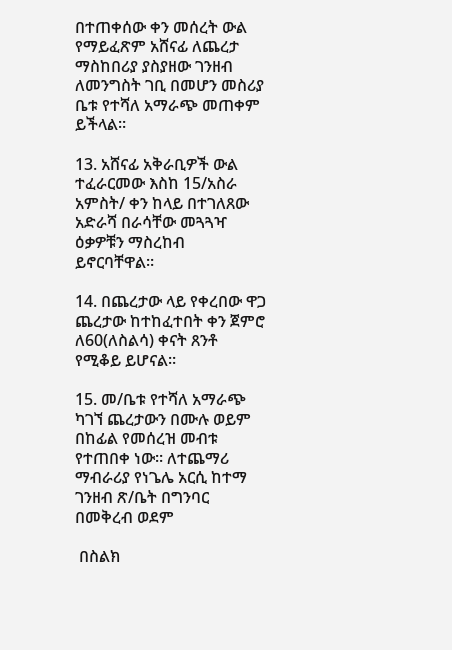በተጠቀሰው ቀን መሰረት ውል የማይፈጽም አሸናፊ ለጨረታ ማስከበሪያ ያስያዘው ገንዘብ ለመንግስት ገቢ በመሆን መስሪያ ቤቱ የተሻለ አማራጭ መጠቀም ይችላል።

13. አሸናፊ አቅራቢዎች ውል ተፈራርመው እስከ 15/አስራ አምስት/ ቀን ከላይ በተገለጸው አድራሻ በራሳቸው መጓጓዣ ዕቃዎቹን ማስረከብ ይኖርባቸዋል።

14. በጨረታው ላይ የቀረበው ዋጋ ጨረታው ከተከፈተበት ቀን ጀምሮ ለ60(ለስልሳ) ቀናት ጸንቶ የሚቆይ ይሆናል።

15. መ/ቤቱ የተሻለ አማራጭ ካገኘ ጨረታውን በሙሉ ወይም በከፊል የመሰረዝ መብቱ የተጠበቀ ነው። ለተጨማሪ ማብራሪያ የነጌሌ አርሲ ከተማ ገንዘብ ጽ/ቤት በግንባር በመቅረብ ወደም

 በስልክ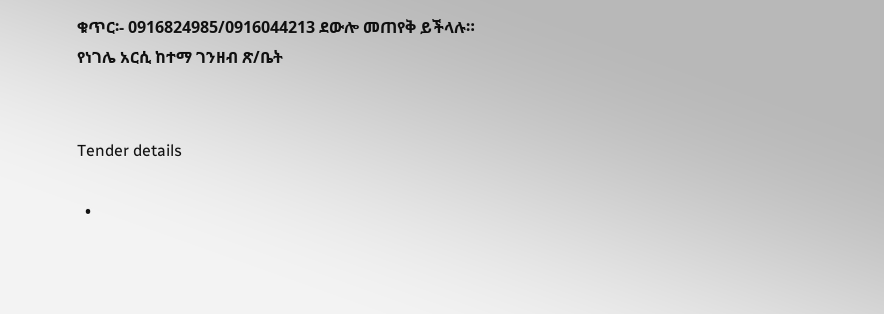ቁጥር፡- 0916824985/0916044213 ደውሎ መጠየቅ ይችላሉ።
የነገሌ አርሲ ከተማ ገንዘብ ጽ/ቤት


Tender details

  •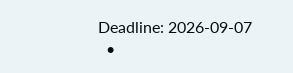Deadline: 2026-09-07
  •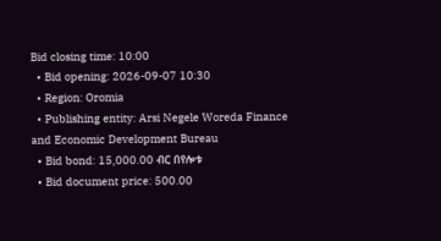Bid closing time: 10:00
  • Bid opening: 2026-09-07 10:30
  • Region: Oromia
  • Publishing entity: Arsi Negele Woreda Finance and Economic Development Bureau
  • Bid bond: 15,000.00 ብር በየሎቱ
  • Bid document price: 500.00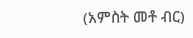(አምስት መቶ ብር)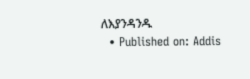ለእያንዳንዱ
  • Published on: Addis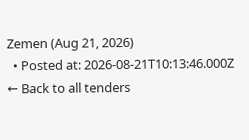Zemen (Aug 21, 2026)
  • Posted at: 2026-08-21T10:13:46.000Z
← Back to all tenders